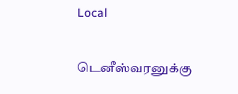Local

டெனீஸ்வரனுக்கு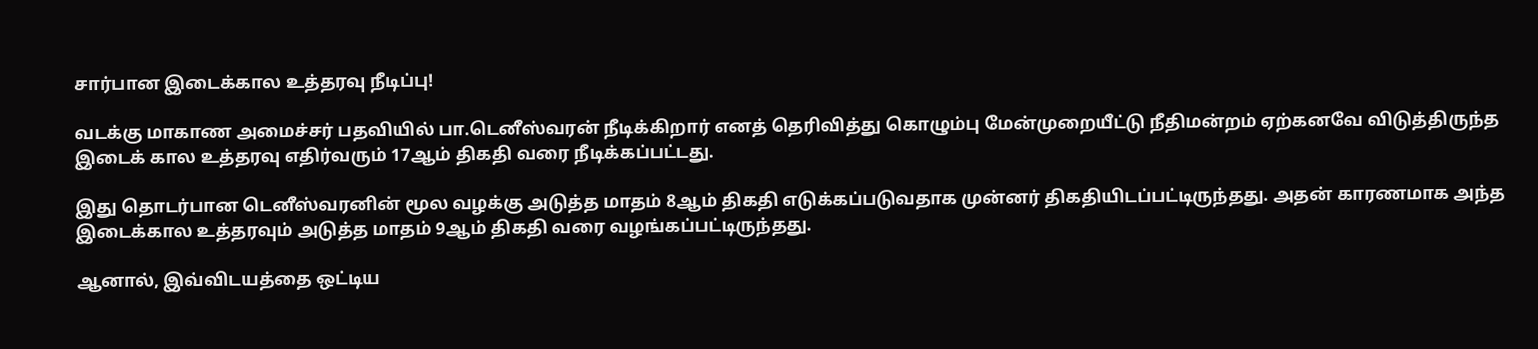சார்பான இடைக்கால உத்தரவு நீடிப்பு!

வடக்கு மாகாண அமைச்சர் பதவியில் பா.டெனீஸ்வரன் நீடிக்கிறார் எனத் தெரிவித்து கொழும்பு மேன்முறையீட்டு நீதிமன்றம் ஏற்கனவே விடுத்திருந்த இடைக் கால உத்தரவு எதிர்வரும் 17ஆம் திகதி வரை நீடிக்கப்பட்டது.

இது தொடர்பான டெனீஸ்வரனின் மூல வழக்கு அடுத்த மாதம் 8ஆம் திகதி எடுக்கப்படுவதாக முன்னர் திகதியிடப்பட்டிருந்தது. அதன் காரணமாக அந்த இடைக்கால உத்தரவும் அடுத்த மாதம் 9ஆம் திகதி வரை வழங்கப்பட்டிருந்தது.

ஆனால், இவ்விடயத்தை ஒட்டிய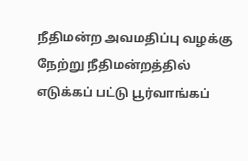நீதிமன்ற அவமதிப்பு வழக்கு நேற்று நீதிமன்றத்தில் எடுக்கப் பட்டு பூர்வாங்கப்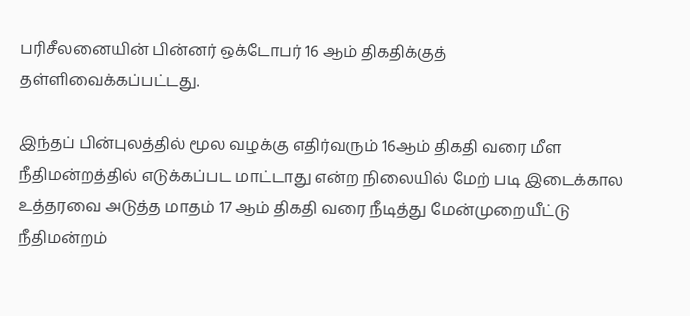பரிசீலனையின் பின்னர் ஒக்டோபர் 16 ஆம் திகதிக்குத் தள்ளிவைக்கப்பட்டது.

இந்தப் பின்புலத்தில் மூல வழக்கு எதிர்வரும் 16ஆம் திகதி வரை மீள நீதிமன்றத்தில் எடுக்கப்பட மாட்டாது என்ற நிலையில் மேற் படி இடைக்கால உத்தரவை அடுத்த மாதம் 17 ஆம் திகதி வரை நீடித்து மேன்முறையீட்டு நீதிமன்றம்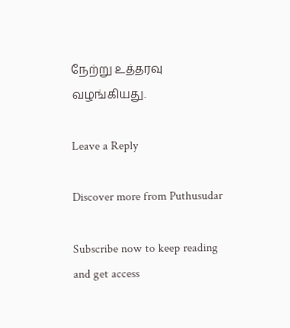நேற்று உத்தரவு வழங்கியது.

Leave a Reply

Discover more from Puthusudar

Subscribe now to keep reading and get access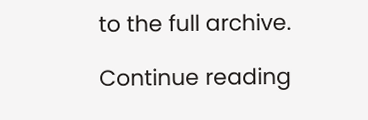to the full archive.

Continue reading